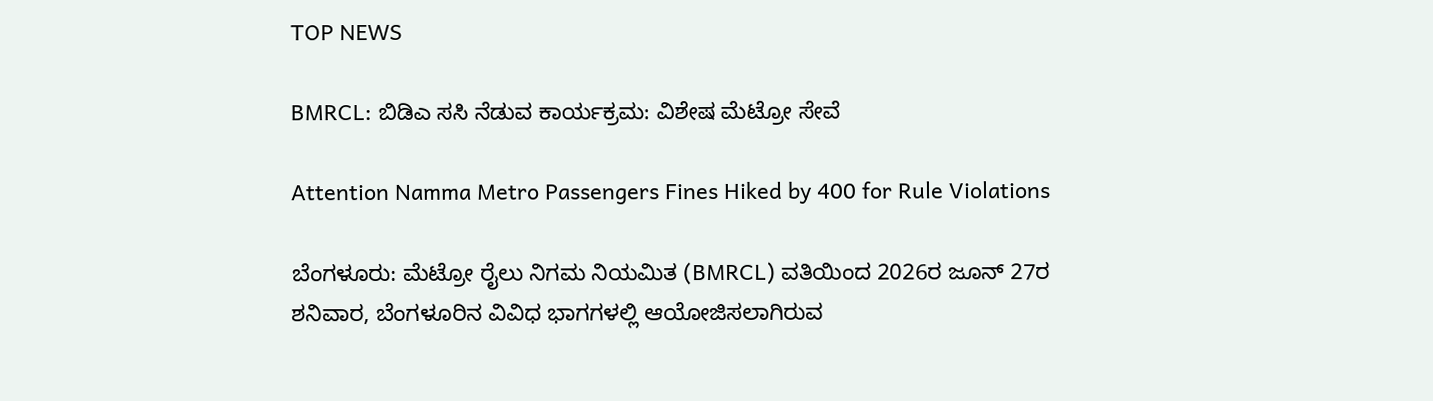TOP NEWS

BMRCL: ಬಿಡಿಎ ಸಸಿ ನೆಡುವ ಕಾರ್ಯಕ್ರಮ: ವಿಶೇಷ ಮೆಟ್ರೋ ಸೇವೆ

Attention Namma Metro Passengers Fines Hiked by 400 for Rule Violations

ಬೆಂಗಳೂರು: ಮೆಟ್ರೋ ರೈಲು ನಿಗಮ ನಿಯಮಿತ (BMRCL) ವತಿಯಿಂದ 2026ರ ಜೂನ್‌ 27ರ ಶನಿವಾರ, ಬೆಂಗಳೂರಿನ ವಿವಿಧ ಭಾಗಗಳಲ್ಲಿ ಆಯೋಜಿಸಲಾಗಿರುವ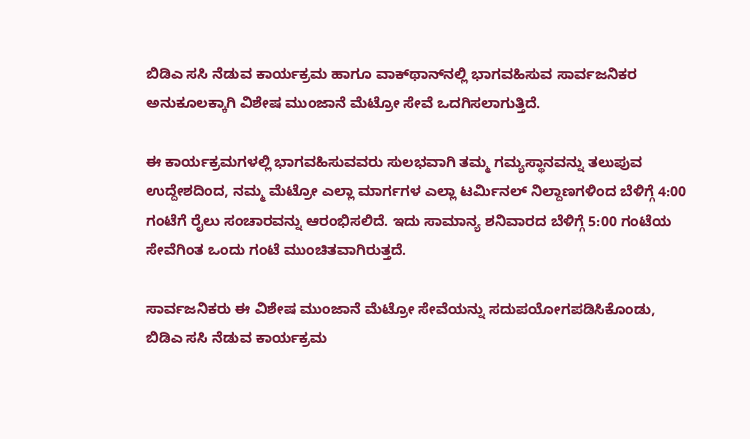ಬಿಡಿಎ ಸಸಿ ನೆಡುವ ಕಾರ್ಯಕ್ರಮ ಹಾಗೂ ವಾಕ್‌ಥಾನ್‌ನಲ್ಲಿ ಭಾಗವಹಿಸುವ ಸಾರ್ವಜನಿಕರ ಅನುಕೂಲಕ್ಕಾಗಿ ವಿಶೇಷ ಮುಂಜಾನೆ ಮೆಟ್ರೋ ಸೇವೆ ಒದಗಿಸಲಾಗುತ್ತಿದೆ.

ಈ ಕಾರ್ಯಕ್ರಮಗಳಲ್ಲಿ ಭಾಗವಹಿಸುವವರು ಸುಲಭವಾಗಿ ತಮ್ಮ ಗಮ್ಯಸ್ಥಾನವನ್ನು ತಲುಪುವ ಉದ್ದೇಶದಿಂದ, ನಮ್ಮ ಮೆಟ್ರೋ ಎಲ್ಲಾ ಮಾರ್ಗಗಳ ಎಲ್ಲಾ ಟರ್ಮಿನಲ್ ನಿಲ್ದಾಣಗಳಿಂದ ಬೆಳಿಗ್ಗೆ 4:00 ಗಂಟೆಗೆ ರೈಲು ಸಂಚಾರವನ್ನು ಆರಂಭಿಸಲಿದೆ. ಇದು ಸಾಮಾನ್ಯ ಶನಿವಾರದ ಬೆಳಿಗ್ಗೆ 5:00 ಗಂಟೆಯ ಸೇವೆಗಿಂತ ಒಂದು ಗಂಟೆ ಮುಂಚಿತವಾಗಿರುತ್ತದೆ.

ಸಾರ್ವಜನಿಕರು ಈ ವಿಶೇಷ ಮುಂಜಾನೆ ಮೆಟ್ರೋ ಸೇವೆಯನ್ನು ಸದುಪಯೋಗಪಡಿಸಿಕೊಂಡು, ಬಿಡಿಎ ಸಸಿ ನೆಡುವ ಕಾರ್ಯಕ್ರಮ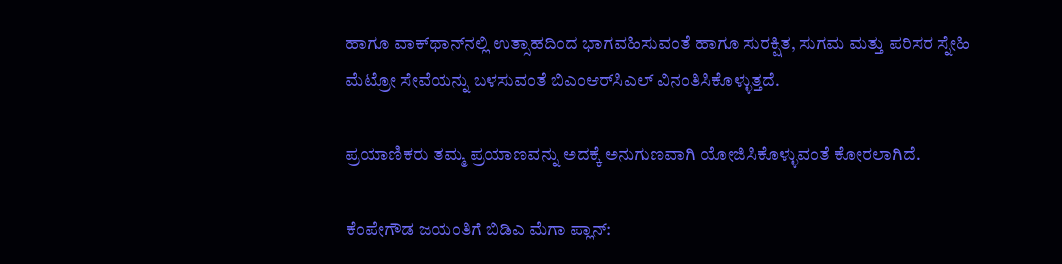ಹಾಗೂ ವಾಕ್‌ಥಾನ್‌ನಲ್ಲಿ ಉತ್ಸಾಹದಿಂದ ಭಾಗವಹಿಸುವಂತೆ ಹಾಗೂ ಸುರಕ್ಷಿತ, ಸುಗಮ ಮತ್ತು ಪರಿಸರ ಸ್ನೇಹಿ ಮೆಟ್ರೋ ಸೇವೆಯನ್ನು ಬಳಸುವಂತೆ ಬಿಎಂಆರ್‌ಸಿಎಲ್ ವಿನಂತಿಸಿಕೊಳ್ಳುತ್ತದೆ.

ಪ್ರಯಾಣಿಕರು ತಮ್ಮ ಪ್ರಯಾಣವನ್ನು ಅದಕ್ಕೆ ಅನುಗುಣವಾಗಿ ಯೋಜಿಸಿಕೊಳ್ಳುವಂತೆ ಕೋರಲಾಗಿದೆ.

ಕೆಂಪೇಗೌಡ ಜಯಂತಿಗೆ ಬಿಡಿಎ ಮೆಗಾ ಪ್ಲಾನ್: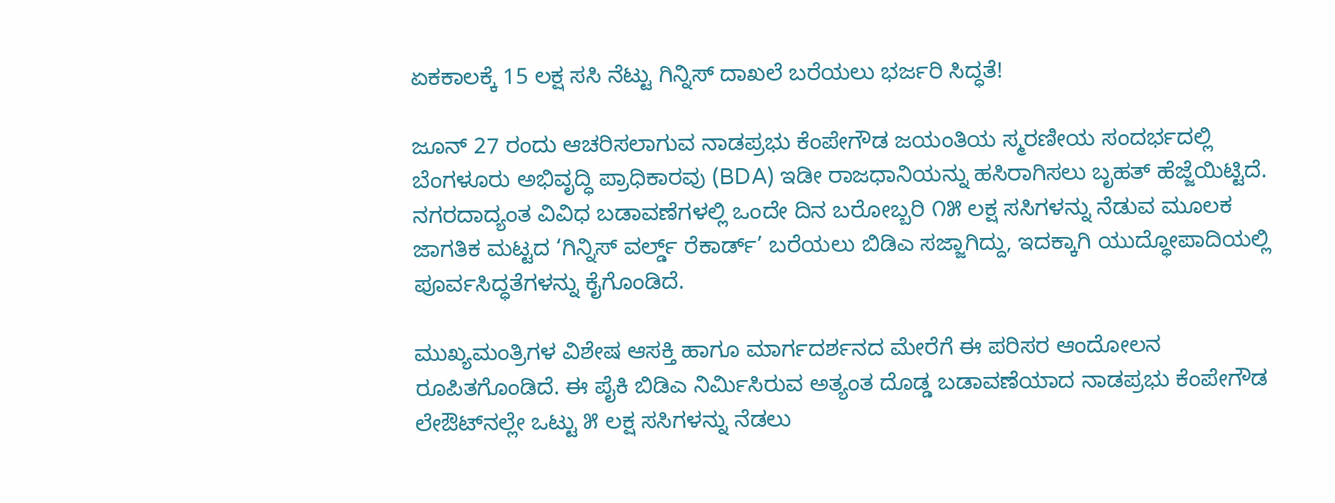ಏಕಕಾಲಕ್ಕೆ 15 ಲಕ್ಷ ಸಸಿ ನೆಟ್ಟು ಗಿನ್ನಿಸ್ ದಾಖಲೆ ಬರೆಯಲು ಭರ್ಜರಿ ಸಿದ್ಧತೆ!

ಜೂನ್ 27 ರಂದು ಆಚರಿಸಲಾಗುವ ನಾಡಪ್ರಭು ಕೆಂಪೇಗೌಡ ಜಯಂತಿಯ ಸ್ಮರಣೀಯ ಸಂದರ್ಭದಲ್ಲಿ ಬೆಂಗಳೂರು ಅಭಿವೃದ್ಧಿ ಪ್ರಾಧಿಕಾರವು (BDA) ಇಡೀ ರಾಜಧಾನಿಯನ್ನು ಹಸಿರಾಗಿಸಲು ಬೃಹತ್ ಹೆಜ್ಜೆಯಿಟ್ಟಿದೆ. ನಗರದಾದ್ಯಂತ ವಿವಿಧ ಬಡಾವಣೆಗಳಲ್ಲಿ ಒಂದೇ ದಿನ ಬರೋಬ್ಬರಿ ೧೫ ಲಕ್ಷ ಸಸಿಗಳನ್ನು ನೆಡುವ ಮೂಲಕ ಜಾಗತಿಕ ಮಟ್ಟದ ‘ಗಿನ್ನಿಸ್ ವರ್ಲ್ಡ್ ರೆಕಾರ್ಡ್’ ಬರೆಯಲು ಬಿಡಿಎ ಸಜ್ಜಾಗಿದ್ದು, ಇದಕ್ಕಾಗಿ ಯುದ್ಧೋಪಾದಿಯಲ್ಲಿ ಪೂರ್ವಸಿದ್ಧತೆಗಳನ್ನು ಕೈಗೊಂಡಿದೆ.

ಮುಖ್ಯಮಂತ್ರಿಗಳ ವಿಶೇಷ ಆಸಕ್ತಿ ಹಾಗೂ ಮಾರ್ಗದರ್ಶನದ ಮೇರೆಗೆ ಈ ಪರಿಸರ ಆಂದೋಲನ ರೂಪಿತಗೊಂಡಿದೆ. ಈ ಪೈಕಿ ಬಿಡಿಎ ನಿರ್ಮಿಸಿರುವ ಅತ್ಯಂತ ದೊಡ್ಡ ಬಡಾವಣೆಯಾದ ನಾಡಪ್ರಭು ಕೆಂಪೇಗೌಡ ಲೇಔಟ್‌ನಲ್ಲೇ ಒಟ್ಟು ೫ ಲಕ್ಷ ಸಸಿಗಳನ್ನು ನೆಡಲು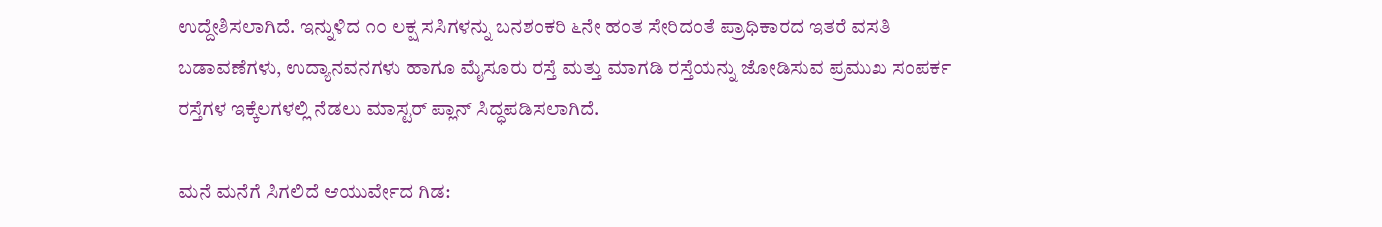ಉದ್ದೇಶಿಸಲಾಗಿದೆ. ಇನ್ನುಳಿದ ೧೦ ಲಕ್ಷ ಸಸಿಗಳನ್ನು ಬನಶಂಕರಿ ೬ನೇ ಹಂತ ಸೇರಿದಂತೆ ಪ್ರಾಧಿಕಾರದ ಇತರೆ ವಸತಿ ಬಡಾವಣೆಗಳು, ಉದ್ಯಾನವನಗಳು ಹಾಗೂ ಮೈಸೂರು ರಸ್ತೆ ಮತ್ತು ಮಾಗಡಿ ರಸ್ತೆಯನ್ನು ಜೋಡಿಸುವ ಪ್ರಮುಖ ಸಂಪರ್ಕ ರಸ್ತೆಗಳ ಇಕ್ಕೆಲಗಳಲ್ಲಿ ನೆಡಲು ಮಾಸ್ಟರ್ ಪ್ಲಾನ್ ಸಿದ್ಧಪಡಿಸಲಾಗಿದೆ.

ಮನೆ ಮನೆಗೆ ಸಿಗಲಿದೆ ಆಯುರ್ವೇದ ಗಿಡ: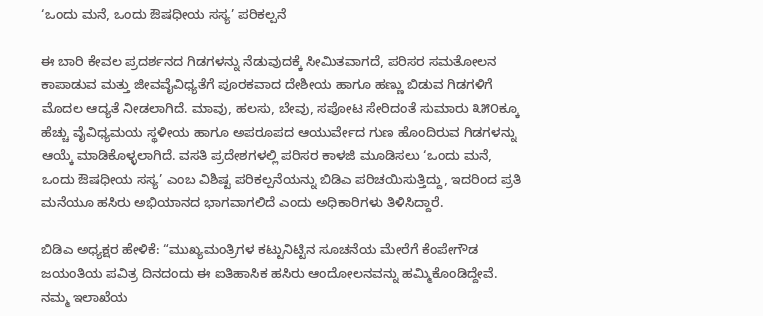‘ಒಂದು ಮನೆ, ಒಂದು ಔಷಧೀಯ ಸಸ್ಯ’ ಪರಿಕಲ್ಪನೆ

ಈ ಬಾರಿ ಕೇವಲ ಪ್ರದರ್ಶನದ ಗಿಡಗಳನ್ನು ನೆಡುವುದಕ್ಕೆ ಸೀಮಿತವಾಗದೆ, ಪರಿಸರ ಸಮತೋಲನ ಕಾಪಾಡುವ ಮತ್ತು ಜೀವವೈವಿಧ್ಯತೆಗೆ ಪೂರಕವಾದ ದೇಶೀಯ ಹಾಗೂ ಹಣ್ಣು ಬಿಡುವ ಗಿಡಗಳಿಗೆ ಮೊದಲ ಆದ್ಯತೆ ನೀಡಲಾಗಿದೆ. ಮಾವು, ಹಲಸು, ಬೇವು, ಸಪೋಟ ಸೇರಿದಂತೆ ಸುಮಾರು ೩೫೦ಕ್ಕೂ ಹೆಚ್ಚು ವೈವಿಧ್ಯಮಯ ಸ್ಥಳೀಯ ಹಾಗೂ ಅಪರೂಪದ ಆಯುರ್ವೇದ ಗುಣ ಹೊಂದಿರುವ ಗಿಡಗಳನ್ನು ಆಯ್ಕೆ ಮಾಡಿಕೊಳ್ಳಲಾಗಿದೆ. ವಸತಿ ಪ್ರದೇಶಗಳಲ್ಲಿ ಪರಿಸರ ಕಾಳಜಿ ಮೂಡಿಸಲು ‘ಒಂದು ಮನೆ, ಒಂದು ಔಷಧೀಯ ಸಸ್ಯ’ ಎಂಬ ವಿಶಿಷ್ಟ ಪರಿಕಲ್ಪನೆಯನ್ನು ಬಿಡಿಎ ಪರಿಚಯಿಸುತ್ತಿದ್ದು, ಇದರಿಂದ ಪ್ರತಿ ಮನೆಯೂ ಹಸಿರು ಅಭಿಯಾನದ ಭಾಗವಾಗಲಿದೆ ಎಂದು ಅಧಿಕಾರಿಗಳು ತಿಳಿಸಿದ್ದಾರೆ.

ಬಿಡಿಎ ಅಧ್ಯಕ್ಷರ ಹೇಳಿಕೆ: “ಮುಖ್ಯಮಂತ್ರಿಗಳ ಕಟ್ಟುನಿಟ್ಟಿನ ಸೂಚನೆಯ ಮೇರೆಗೆ ಕೆಂಪೇಗೌಡ ಜಯಂತಿಯ ಪವಿತ್ರ ದಿನದಂದು ಈ ಐತಿಹಾಸಿಕ ಹಸಿರು ಆಂದೋಲನವನ್ನು ಹಮ್ಮಿಕೊಂಡಿದ್ದೇವೆ. ನಮ್ಮ ಇಲಾಖೆಯ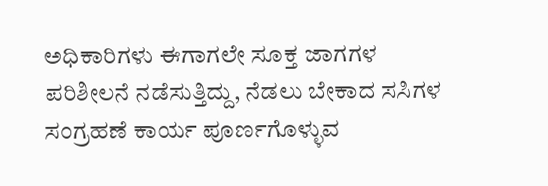ಅಧಿಕಾರಿಗಳು ಈಗಾಗಲೇ ಸೂಕ್ತ ಜಾಗಗಳ ಪರಿಶೀಲನೆ ನಡೆಸುತ್ತಿದ್ದು, ನೆಡಲು ಬೇಕಾದ ಸಸಿಗಳ ಸಂಗ್ರಹಣೆ ಕಾರ್ಯ ಪೂರ್ಣಗೊಳ್ಳುವ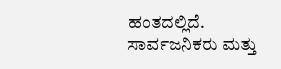ಹಂತದಲ್ಲಿದೆ. ಸಾರ್ವಜನಿಕರು ಮತ್ತು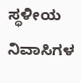ಸ್ಥಳೀಯ ನಿವಾಸಿಗಳ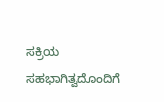ಸಕ್ರಿಯ ಸಹಭಾಗಿತ್ವದೊಂದಿಗೆ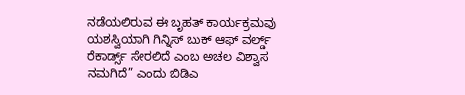ನಡೆಯಲಿರುವ ಈ ಬೃಹತ್ ಕಾರ್ಯಕ್ರಮವು ಯಶಸ್ವಿಯಾಗಿ ಗಿನ್ನಿಸ್ ಬುಕ್ ಆಫ್ ವರ್ಲ್ಡ್ ರೆಕಾರ್ಡ್ಸ್ ಸೇರಲಿದೆ ಎಂಬ ಅಚಲ ವಿಶ್ವಾಸ ನಮಗಿದೆ” ಎಂದು ಬಿಡಿಎ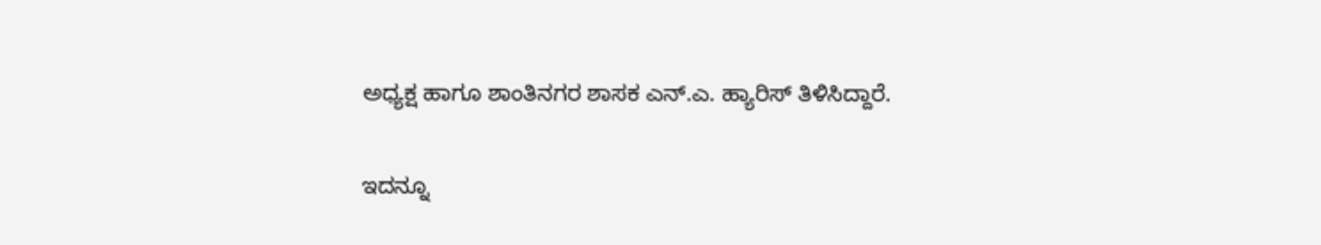ಅಧ್ಯಕ್ಷ ಹಾಗೂ ಶಾಂತಿನಗರ ಶಾಸಕ ಎನ್.ಎ. ಹ್ಯಾರಿಸ್ ತಿಳಿಸಿದ್ದಾರೆ.

ಇದನ್ನೂ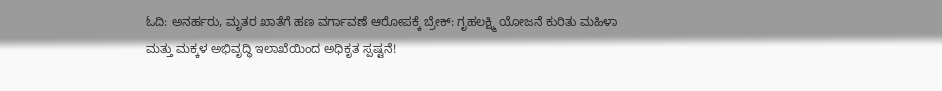ಓದಿ: ಅನರ್ಹರು, ಮೃತರ ಖಾತೆಗೆ ಹಣ ವರ್ಗಾವಣೆ ಆರೋಪಕ್ಕೆ ಬ್ರೇಕ್: ಗೃಹಲಕ್ಷ್ಮಿ ಯೋಜನೆ ಕುರಿತು ಮಹಿಳಾ ಮತ್ತು ಮಕ್ಕಳ ಅಭಿವೃದ್ಧಿ ಇಲಾಖೆಯಿಂದ ಅಧಿಕೃತ ಸ್ಪಷ್ಟನೆ!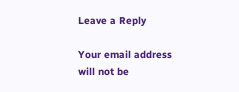Leave a Reply

Your email address will not be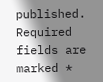published. Required fields are marked *